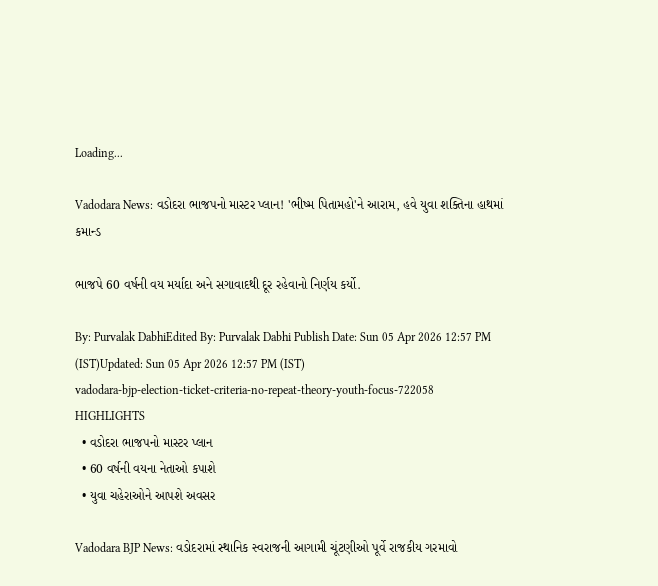Loading...

Vadodara News: વડોદરા ભાજપનો માસ્ટર પ્લાન! 'ભીષ્મ પિતામહો'ને આરામ, હવે યુવા શક્તિના હાથમાં કમાન્ડ

ભાજપે 60 વર્ષની વય મર્યાદા અને સગાવાદથી દૂર રહેવાનો નિર્ણય કર્યો.

By: Purvalak DabhiEdited By: Purvalak Dabhi Publish Date: Sun 05 Apr 2026 12:57 PM (IST)Updated: Sun 05 Apr 2026 12:57 PM (IST)
vadodara-bjp-election-ticket-criteria-no-repeat-theory-youth-focus-722058
HIGHLIGHTS
  • વડોદરા ભાજપનો માસ્ટર પ્લાન
  • 60 વર્ષની વયના નેતાઓ કપાશે
  • યુવા ચહેરાઓને આપશે અવસર

Vadodara BJP News: વડોદરામાં સ્થાનિક સ્વરાજની આગામી ચૂંટણીઓ પૂર્વે રાજકીય ગરમાવો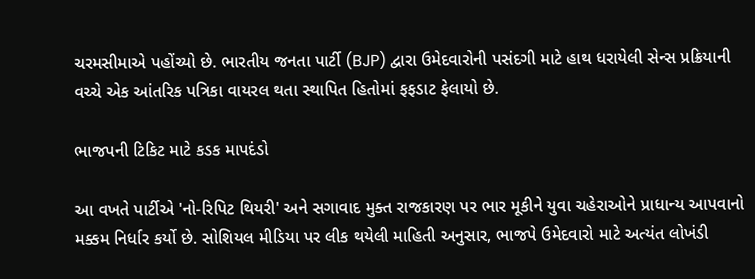ચરમસીમાએ પહોંચ્યો છે. ભારતીય જનતા પાર્ટી (BJP) દ્વારા ઉમેદવારોની પસંદગી માટે હાથ ધરાયેલી સેન્સ પ્રક્રિયાની વચ્ચે એક આંતરિક પત્રિકા વાયરલ થતા સ્થાપિત હિતોમાં ફફડાટ ફેલાયો છે.

ભાજપની ટિકિટ માટે કડક માપદંડો

આ વખતે પાર્ટીએ 'નો-રિપિટ થિયરી' અને સગાવાદ મુક્ત રાજકારણ પર ભાર મૂકીને યુવા ચહેરાઓને પ્રાધાન્ય આપવાનો મક્કમ નિર્ધાર કર્યો છે. સોશિયલ મીડિયા પર લીક થયેલી માહિતી અનુસાર, ભાજપે ઉમેદવારો માટે અત્યંત લોખંડી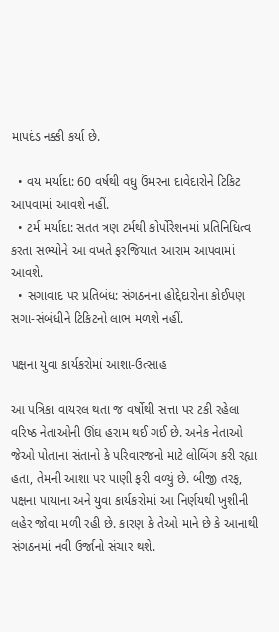માપદંડ નક્કી કર્યા છે.

  • વય મર્યાદા: 60 વર્ષથી વધુ ઉંમરના દાવેદારોને ટિકિટ આપવામાં આવશે નહીં.
  • ટર્મ મર્યાદા: સતત ત્રણ ટર્મથી કોર્પોરેશનમાં પ્રતિનિધિત્વ કરતા સભ્યોને આ વખતે ફરજિયાત આરામ આપવામાં આવશે.
  • સગાવાદ પર પ્રતિબંધ: સંગઠનના હોદ્દેદારોના કોઈપણ સગા-સંબંધીને ટિકિટનો લાભ મળશે નહીં.

પક્ષના યુવા કાર્યકરોમાં આશા-ઉત્સાહ

આ પત્રિકા વાયરલ થતા જ વર્ષોથી સત્તા પર ટકી રહેલા વરિષ્ઠ નેતાઓની ઊંઘ હરામ થઈ ગઈ છે. અનેક નેતાઓ જેઓ પોતાના સંતાનો કે પરિવારજનો માટે લોબિંગ કરી રહ્યા હતા, તેમની આશા પર પાણી ફરી વળ્યું છે. બીજી તરફ, પક્ષના પાયાના અને યુવા કાર્યકરોમાં આ નિર્ણયથી ખુશીની લહેર જોવા મળી રહી છે. કારણ કે તેઓ માને છે કે આનાથી સંગઠનમાં નવી ઉર્જાનો સંચાર થશે.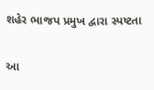શહેર ભાજપ પ્રમુખ દ્વારા સ્પષ્ટતા

આ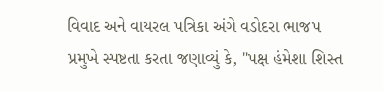વિવાદ અને વાયરલ પત્રિકા અંગે વડોદરા ભાજપ પ્રમુખે સ્પષ્ટતા કરતા જણાવ્યું કે, "પક્ષ હંમેશા શિસ્ત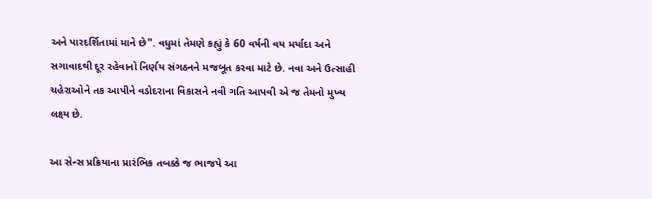અને પારદર્શિતામાં માને છે". વધુમાં તેમણે કહ્યું કે 60 વર્ષની વય મર્યાદા અને સગાવાદથી દૂર રહેવાનો નિર્ણય સંગઠનને મજબૂત કરવા માટે છે. નવા અને ઉત્સાહી ચહેરાઓને તક આપીને વડોદરાના વિકાસને નવી ગતિ આપવી એ જ તેમનો મુખ્ય લક્ષ્ય છે.

આ સેન્સ પ્રક્રિયાના પ્રારંભિક તબક્કે જ ભાજપે આ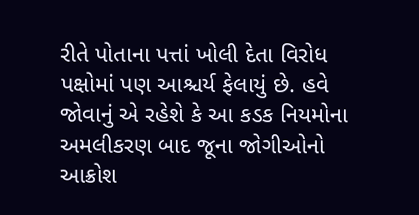રીતે પોતાના પત્તાં ખોલી દેતા વિરોધ પક્ષોમાં પણ આશ્ચર્ય ફેલાયું છે. હવે જોવાનું એ રહેશે કે આ કડક નિયમોના અમલીકરણ બાદ જૂના જોગીઓનો આક્રોશ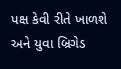પક્ષ કેવી રીતે ખાળશે અને યુવા બ્રિગેડ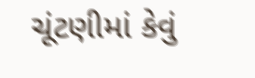ચૂંટણીમાં કેવું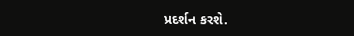પ્રદર્શન કરશે.